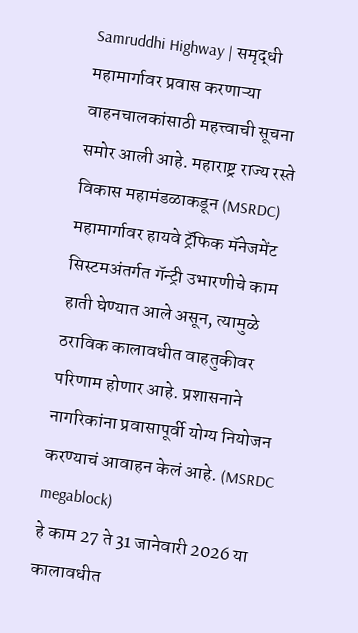Samruddhi Highway | समृद्धी महामार्गावर प्रवास करणाऱ्या वाहनचालकांसाठी महत्त्वाची सूचना समोर आली आहे. महाराष्ट्र राज्य रस्ते विकास महामंडळाकडून (MSRDC) महामार्गावर हायवे ट्रॅफिक मॅनेजमेंट सिस्टमअंतर्गत गॅन्ट्री उभारणीचे काम हाती घेण्यात आले असून, त्यामुळे ठराविक कालावधीत वाहतुकीवर परिणाम होणार आहे. प्रशासनाने नागरिकांना प्रवासापूर्वी योग्य नियोजन करण्याचं आवाहन केलं आहे. (MSRDC megablock)
हे काम 27 ते 31 जानेवारी 2026 या कालावधीत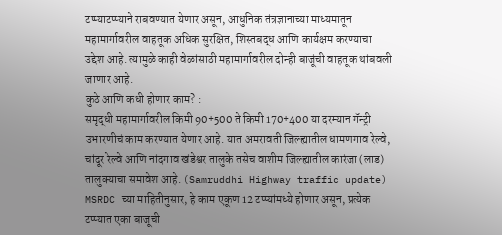टप्प्याटप्प्याने राबवण्यात येणार असून, आधुनिक तंत्रज्ञानाच्या माध्यमातून महामार्गावरील वाहतूक अधिक सुरक्षित, शिस्तबद्ध आणि कार्यक्षम करण्याचा उद्देश आहे. त्यामुळे काही वेळांसाठी महामार्गावरील दोन्ही बाजूंची वाहतूक थांबवली जाणार आहे.
कुठे आणि कधी होणार काम? :
समृद्धी महामार्गावरील किमी 90+500 ते किमी 170+400 या दरम्यान गॅन्ट्री उभारणीचं काम करण्यात येणार आहे. यात अमरावती जिल्ह्यातील धामणगाव रेल्वे, चांदूर रेल्वे आणि नांदगाव खंडेश्वर तालुके तसेच वाशीम जिल्ह्यातील कारंजा (लाड) तालुक्याचा समावेश आहे. (Samruddhi Highway traffic update)
MSRDC च्या माहितीनुसार, हे काम एकूण 12 टप्प्यांमध्ये होणार असून, प्रत्येक टप्प्यात एका बाजूची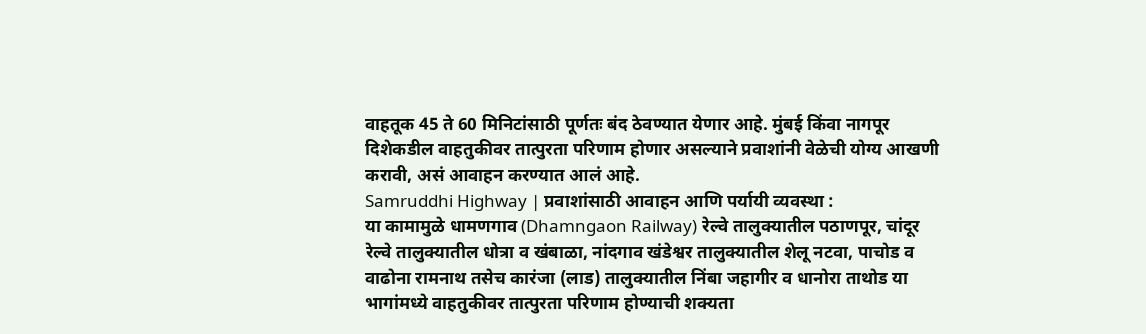वाहतूक 45 ते 60 मिनिटांसाठी पूर्णतः बंद ठेवण्यात येणार आहे. मुंबई किंवा नागपूर दिशेकडील वाहतुकीवर तात्पुरता परिणाम होणार असल्याने प्रवाशांनी वेळेची योग्य आखणी करावी, असं आवाहन करण्यात आलं आहे.
Samruddhi Highway | प्रवाशांसाठी आवाहन आणि पर्यायी व्यवस्था :
या कामामुळे धामणगाव (Dhamngaon Railway) रेल्वे तालुक्यातील पठाणपूर, चांदूर रेल्वे तालुक्यातील धोत्रा व खंबाळा, नांदगाव खंडेश्वर तालुक्यातील शेलू नटवा, पाचोड व वाढोना रामनाथ तसेच कारंजा (लाड) तालुक्यातील निंबा जहागीर व धानोरा ताथोड या भागांमध्ये वाहतुकीवर तात्पुरता परिणाम होण्याची शक्यता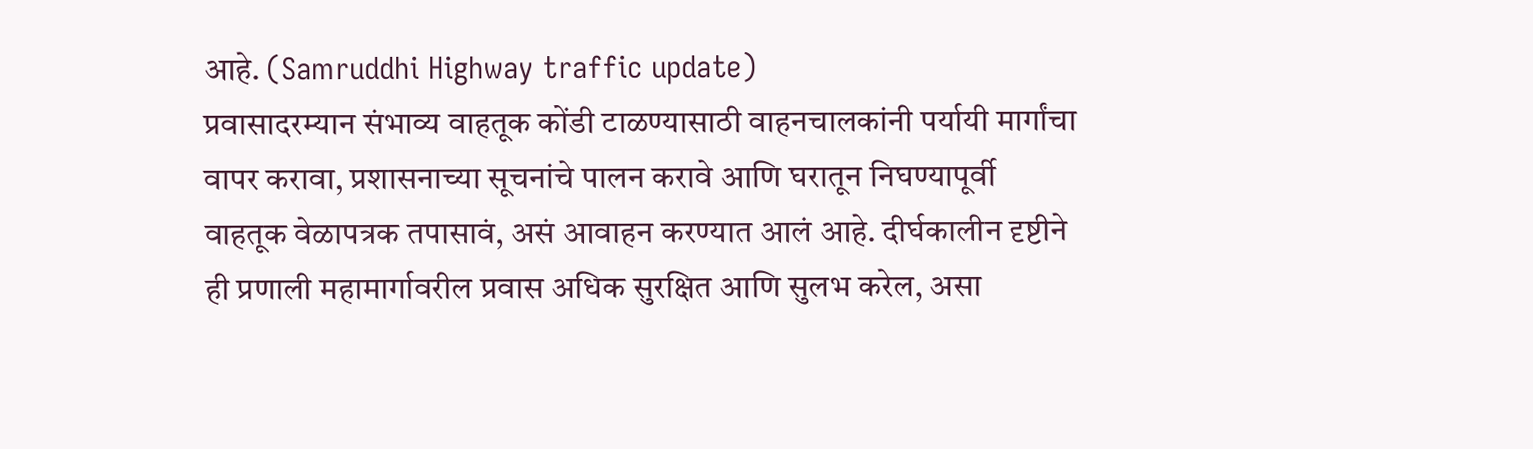आहे. (Samruddhi Highway traffic update)
प्रवासादरम्यान संभाव्य वाहतूक कोंडी टाळण्यासाठी वाहनचालकांनी पर्यायी मार्गांचा वापर करावा, प्रशासनाच्या सूचनांचे पालन करावे आणि घरातून निघण्यापूर्वी वाहतूक वेळापत्रक तपासावं, असं आवाहन करण्यात आलं आहे. दीर्घकालीन दृष्टीने ही प्रणाली महामार्गावरील प्रवास अधिक सुरक्षित आणि सुलभ करेल, असा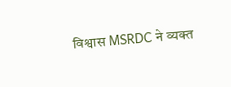विश्वास MSRDC ने व्यक्त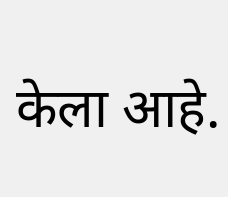केला आहे.